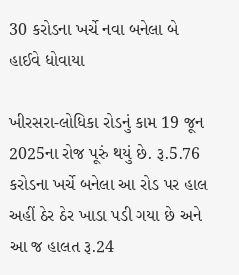30 કરોડના ખર્ચે નવા બનેલા બે હાઈવે ધોવાયા

ખીરસરા-લોધિકા રોડનું કામ 19 જૂન 2025ના રોજ પૂરું થયું છે. રૂ.5.76 કરોડના ખર્ચે બનેલા આ રોડ પર હાલ અહીં ઠેર ઠેર ખાડા પડી ગયા છે અને આ જ હાલત રૂ.24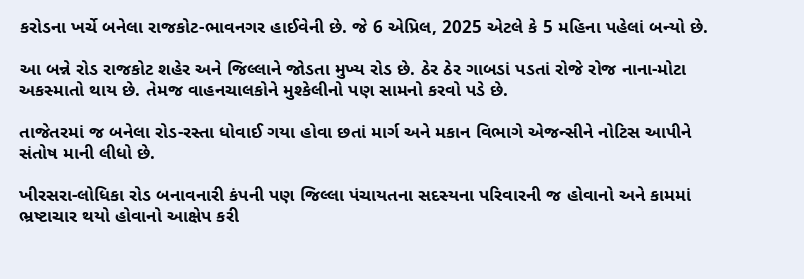કરોડના ખર્ચે બનેલા રાજકોટ-ભાવનગર હાઈવેની છે. જે 6 એપ્રિલ, 2025 એટલે કે 5 મહિના પહેલાં બન્યો છે.

આ બન્ને રોડ રાજકોટ શહેર અને જિલ્લાને જોડતા મુખ્ય રોડ છે. ઠેર ઠેર ગાબડાં પડતાં રોજે રોજ નાના-મોટા અકસ્માતો થાય છે. તેમજ વાહનચાલકોને મુશ્કેલીનો પણ સામનો કરવો પડે છે.

તાજેતરમાં જ બનેલા રોડ-રસ્તા ધોવાઈ ગયા હોવા છતાં માર્ગ અને મકાન વિભાગે એજન્સીને નોટિસ આપીને સંતોષ માની લીધો છે.

ખીરસરા-લોધિકા રોડ બનાવનારી કંપની પણ જિલ્લા પંચાયતના સદસ્યના પરિવારની જ હોવાનો અને કામમાં ભ્રષ્ટાચાર થયો હોવાનો આક્ષેપ કરી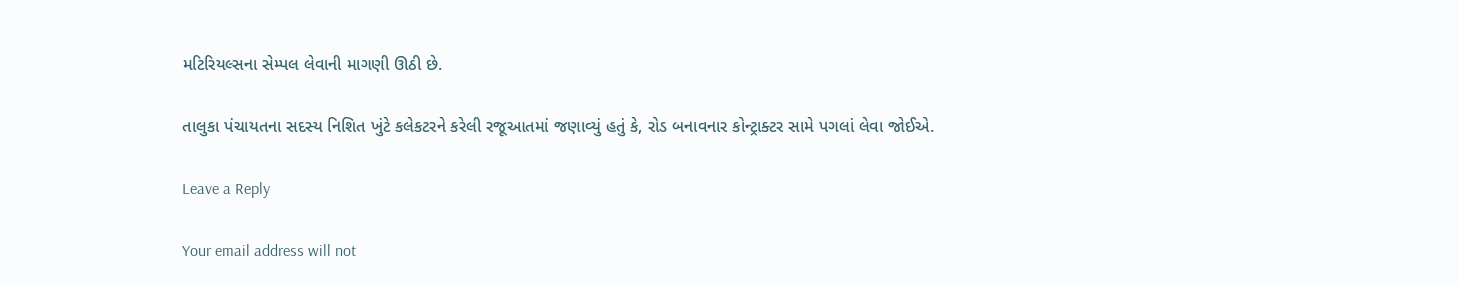મટિરિયલ્સના સેમ્પલ લેવાની માગણી ઊઠી છે.

તાલુકા પંચાયતના સદસ્ય નિશિત ખુંટે કલેકટરને કરેલી રજૂઆતમાં જણાવ્યું હતું કે, રોડ બનાવનાર કોન્ટ્રાક્ટર સામે પગલાં લેવા જોઈએ.

Leave a Reply

Your email address will not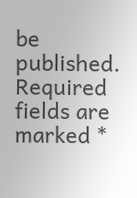be published. Required fields are marked *